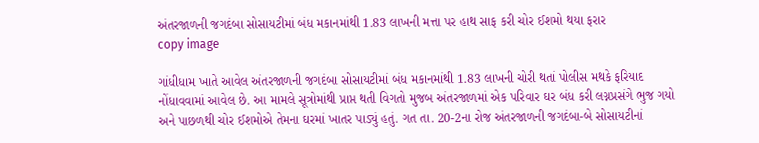અંતરજાળની જગદંબા સોસાયટીમાં બંધ મકાનમાંથી 1.83 લાખની મત્તા પર હાથ સાફ કરી ચોર ઈશમો થયા ફરાર
copy image

ગાંધીધામ ખાતે આવેલ અંતરજાળની જગદંબા સોસાયટીમાં બંધ મકાનમાંથી 1.83 લાખની ચોરી થતાં પોલીસ મથકે ફરિયાદ નોંધાવવામાં આવેલ છે. આ મામલે સૂત્રોમાંથી પ્રાપ્ત થતી વિગતો મુજબ અંતરજાળમાં એક પરિવાર ઘર બંધ કરી લગ્નપ્રસંગે ભુજ ગયો અને પાછળથી ચોર ઈશમોએ તેમના ઘરમાં ખાતર પાડ્યું હતું. ગત તા. 20-2ના રોજ અંતરજાળની જગદંબા-બે સોસાયટીનાં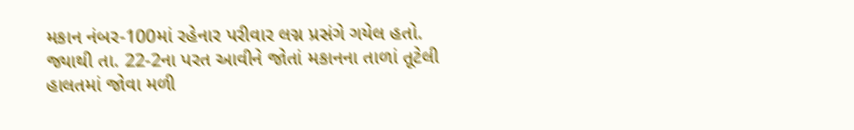મકાન નંબર-100માં રહેનાર પરીવાર લગ્ન પ્રસંગે ગયેલ હતો. જ્યાથી તા. 22-2ના પરત આવીને જોતાં મકાનના તાળાં તૂટેલી હાલતમાં જોવા મળી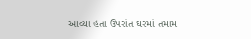આવ્યા હતા ઉપરાંત ઘરમાં તમામ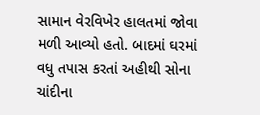સામાન વેરવિખેર હાલતમાં જોવા મળી આવ્યો હતો. બાદમાં ઘરમાં વધુ તપાસ કરતાં અહીથી સોના ચાંદીના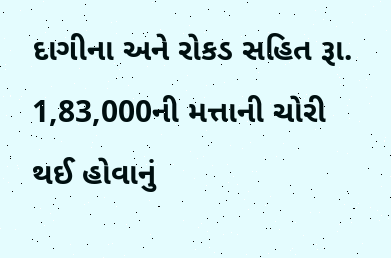દાગીના અને રોકડ સહિત રૂા. 1,83,000ની મત્તાની ચોરી થઈ હોવાનું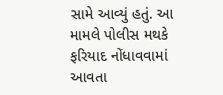સામે આવ્યું હતું. આ મામલે પોલીસ મથકે ફરિયાદ નોંધાવવામાં આવતા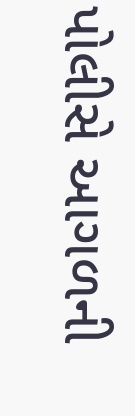પોલીસે આગળની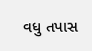વધુ તપાસ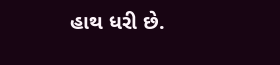હાથ ધરી છે.